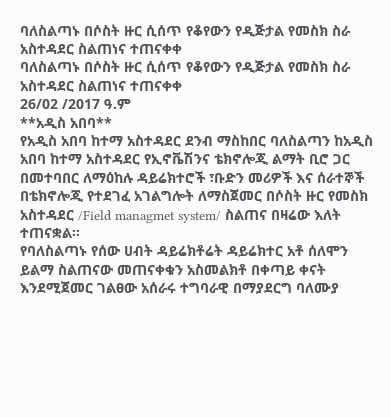ባለስልጣኑ በሶስት ዙር ሲሰጥ የቆየውን የዲጅታል የመስክ ስራ አስተዳደር ስልጠነና ተጠናቀቀ
ባለስልጣኑ በሶስት ዙር ሲሰጥ የቆየውን የዲጅታል የመስክ ስራ አስተዳደር ስልጠነና ተጠናቀቀ
26/02 /2017 ዓ.ም
**አዲስ አበባ**
የአዲስ አበባ ከተማ አስተዳደር ደንብ ማስከበር ባለስልጣን ከአዲስ አበባ ከተማ አስተዳደር የኢኖቬሽንና ቴክኖሎጂ ልማት ቢሮ ጋር በመተባበር ለማዕከሉ ዳይሬክተሮች ፣ቡድን መሪዎች እና ሰራተኞች በቴክኖሎጂ የተደገፈ አገልግሎት ለማስጀመር በሶስት ዙር የመስክ አስተዳደር /Field managmet system/ ስልጠና በዛሬው እለት ተጠናቋል።
የባለስልጣኑ የሰው ሀብት ዳይሬክቶሬት ዳይሬክተር አቶ ሰለሞን ይልማ ስልጠናው መጠናቀቁን አስመልክቶ በቀጣይ ቀናት እንደሚጀመር ገልፀው አሰራሩ ተግባራዊ በማያደርግ ባለሙያ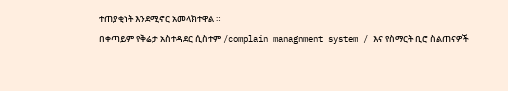ተጠያቂነት እንደሚኖር አመላክተዋል ።
በቀጣይም የቅሬታ አስተዳደር ሲስተም /complain managnment system / እና የስማርት ቢሮ ስልጠናዎች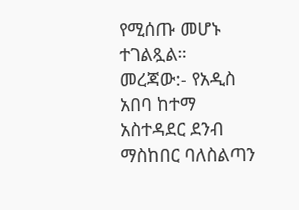የሚሰጡ መሆኑ ተገልጿል።
መረጃው:- የአዲስ አበባ ከተማ አስተዳደር ደንብ ማስከበር ባለስልጣን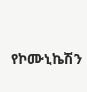የኮሙኒኬሽን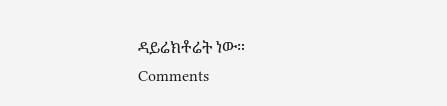ዳይሬክቶሬት ነው።
Comments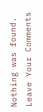Nothing was found.
Leave Your Comments